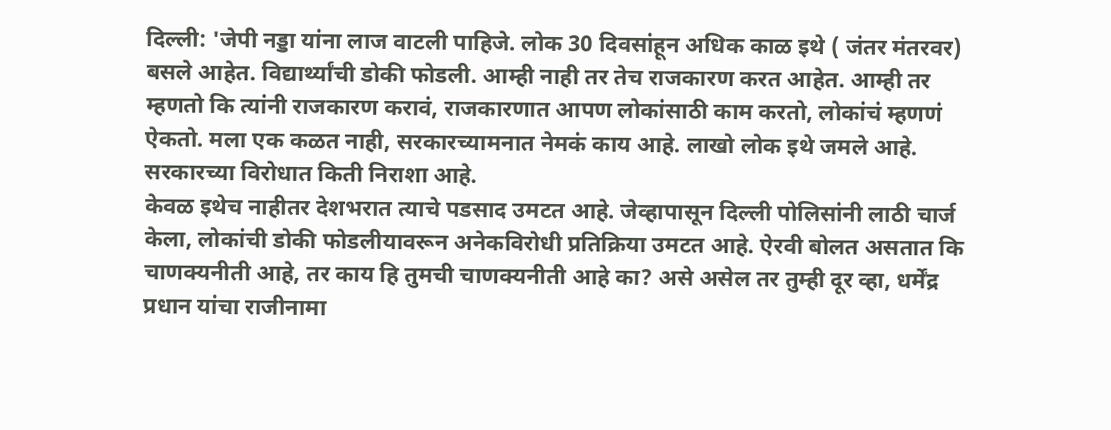दिल्ली: 'जेपी नड्डा यांना लाज वाटली पाहिजे. लोक 30 दिवसांहून अधिक काळ इथे ( जंतर मंतरवर) बसले आहेत. विद्यार्थ्यांची डोकी फोडली. आम्ही नाही तर तेच राजकारण करत आहेत. आम्ही तर म्हणतो कि त्यांनी राजकारण करावं, राजकारणात आपण लोकांसाठी काम करतो, लोकांचं म्हणणं ऐकतो. मला एक कळत नाही, सरकारच्यामनात नेमकं काय आहे. लाखो लोक इथे जमले आहे. सरकारच्या विरोधात किती निराशा आहे.
केवळ इथेच नाहीतर देशभरात त्याचे पडसाद उमटत आहे. जेव्हापासून दिल्ली पोलिसांनी लाठी चार्ज केला, लोकांची डोकी फोडलीयावरून अनेकविरोधी प्रतिक्रिया उमटत आहे. ऐरवी बोलत असतात कि चाणक्यनीती आहे, तर काय हि तुमची चाणक्यनीती आहे का? असे असेल तर तुम्ही दूर व्हा, धर्मेंद्र प्रधान यांचा राजीनामा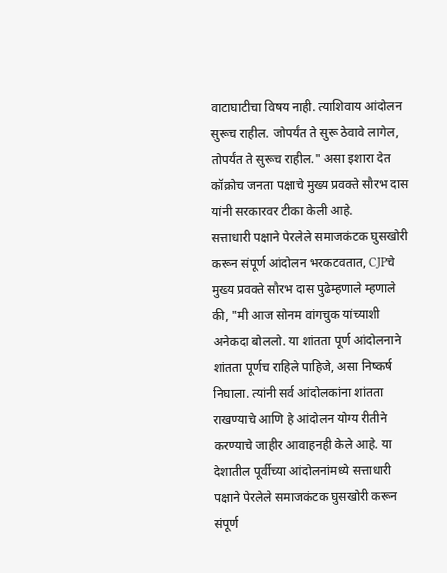वाटाघाटीचा विषय नाही. त्याशिवाय आंदोलन सुरूच राहील. जोपर्यंत ते सुरू ठेवावे लागेल, तोपर्यंत ते सुरूच राहील." असा इशारा देत कॉक्रोच जनता पक्षाचे मुख्य प्रवक्ते सौरभ दास यांनी सरकारवर टीका केली आहे.
सत्ताधारी पक्षाने पेरलेले समाजकंटक घुसखोरी करून संपूर्ण आंदोलन भरकटवतात, CJPचे मुख्य प्रवक्ते सौरभ दास पुढेम्हणाले म्हणाले की, "मी आज सोनम वांगचुक यांच्याशी अनेकदा बोललो. या शांतता पूर्ण आंदोलनाने शांतता पूर्णच राहिले पाहिजे, असा निष्कर्ष निघाला. त्यांनी सर्व आंदोलकांना शांतता राखण्याचे आणि हे आंदोलन योग्य रीतीने करण्याचे जाहीर आवाहनही केले आहे. या देशातील पूर्वीच्या आंदोलनांमध्ये सत्ताधारी पक्षाने पेरलेले समाजकंटक घुसखोरी करून संपूर्ण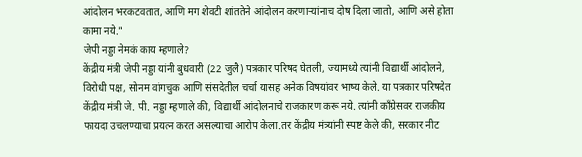आंदोलन भरकटवतात, आणि मग शेवटी शांततेने आंदोलन करणाऱ्यांनाच दोष दिला जातो, आणि असे होता कामा नये."
जेपी नड्डा नेमकं काय म्हणाले?
केंद्रीय मंत्री जेपी नड्डा यांनी बुधवारी (22 जुलै) पत्रकार परिषद घेतली, ज्यामध्ये त्यांनी विद्यार्थी आंदोलने, विरोधी पक्ष, सोनम वांगचुक आणि संसदेतील चर्चा यासह अनेक विषयांवर भाष्य केले. या पत्रकार परिषदेत केंद्रीय मंत्री जे. पी. नड्डा म्हणाले की, विद्यार्थी आंदोलनाचे राजकारण करू नये. त्यांनी काँग्रेसवर राजकीय फायदा उचलण्याचा प्रयत्न करत असल्याचा आरोप केला.तर केंद्रीय मंत्र्यांनी स्पष्ट केले की, सरकार नीट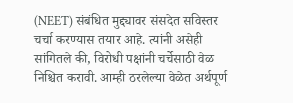(NEET) संबंधित मुद्द्यावर संसदेत सविस्तर चर्चा करण्यास तयार आहे. त्यांनी असेही सांगितले की, विरोधी पक्षांनी चर्चेसाठी वेळ निश्चित करावी. आम्ही ठरलेल्या वेळेत अर्थपूर्ण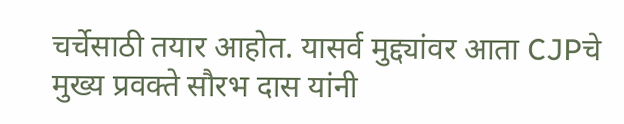चर्चेसाठी तयार आहोत. यासर्व मुद्द्यांवर आता CJPचे मुख्य प्रवक्ते सौरभ दास यांनी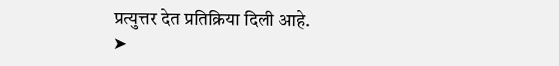प्रत्युत्तर देत प्रतिक्रिया दिली आहे.
➤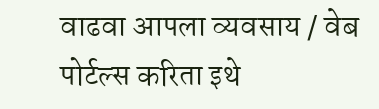वाढवा आपला व्यवसाय / वेब पोर्टल्स करिता इथे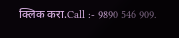क्लिक करा.Call :- 9890 546 909.